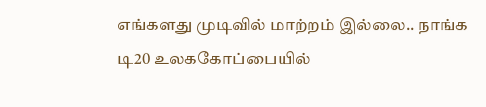எங்களது முடிவில் மாற்றம் இல்லை.. நாங்க டி20 உலககோப்பையில்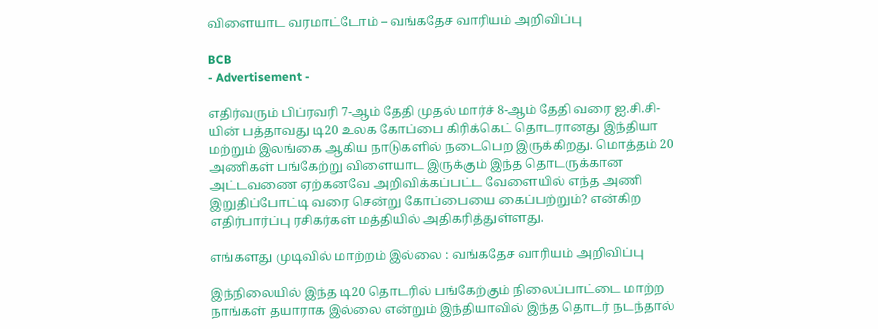விளையாட வரமாட்டோம் – வங்கதேச வாரியம் அறிவிப்பு

BCB
- Advertisement -

எதிர்வரும் பிப்ரவரி 7-ஆம் தேதி முதல் மார்ச் 8-ஆம் தேதி வரை ஐ.சி.சி-யின் பத்தாவது டி20 உலக கோப்பை கிரிக்கெட் தொடரானது இந்தியா மற்றும் இலங்கை ஆகிய நாடுகளில் நடைபெற இருக்கிறது. மொத்தம் 20 அணிகள் பங்கேற்று விளையாட இருக்கும் இந்த தொடருக்கான அட்டவணை ஏற்கனவே அறிவிக்கப்பட்ட வேளையில் எந்த அணி இறுதிப்போட்டி வரை சென்று கோப்பையை கைப்பற்றும்? என்கிற எதிர்பார்ப்பு ரசிகர்கள் மத்தியில் அதிகரித்துள்ளது.

எங்களது முடிவில் மாற்றம் இல்லை : வங்கதேச வாரியம் அறிவிப்பு

இந்நிலையில் இந்த டி20 தொடரில் பங்கேற்கும் நிலைப்பாட்டை மாற்ற நாங்கள் தயாராக இல்லை என்றும் இந்தியாவில் இந்த தொடர் நடந்தால்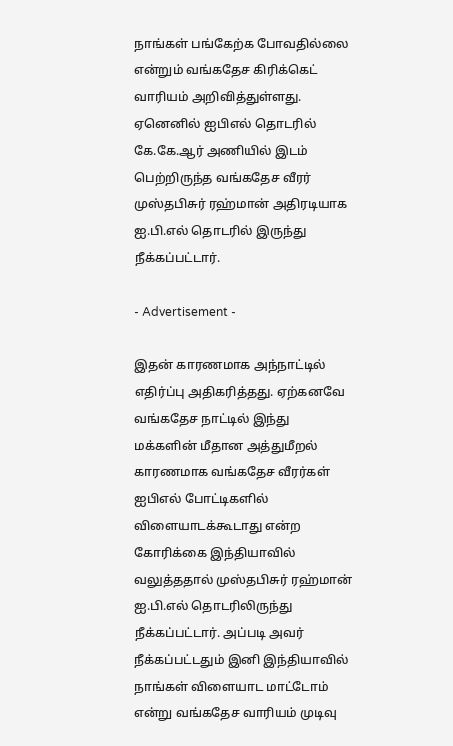நாங்கள் பங்கேற்க போவதில்லை என்றும் வங்கதேச கிரிக்கெட் வாரியம் அறிவித்துள்ளது. ஏனெனில் ஐபிஎல் தொடரில் கே.கே.ஆர் அணியில் இடம் பெற்றிருந்த வங்கதேச வீரர் முஸ்தபிசுர் ரஹ்மான் அதிரடியாக ஐ.பி.எல் தொடரில் இருந்து நீக்கப்பட்டார்.

- Advertisement -

இதன் காரணமாக அந்நாட்டில் எதிர்ப்பு அதிகரித்தது. ஏற்கனவே வங்கதேச நாட்டில் இந்து மக்களின் மீதான அத்துமீறல் காரணமாக வங்கதேச வீரர்கள் ஐபிஎல் போட்டிகளில் விளையாடக்கூடாது என்ற கோரிக்கை இந்தியாவில் வலுத்ததால் முஸ்தபிசுர் ரஹ்மான் ஐ.பி.எல் தொடரிலிருந்து நீக்கப்பட்டார். அப்படி அவர் நீக்கப்பட்டதும் இனி இந்தியாவில் நாங்கள் விளையாட மாட்டோம் என்று வங்கதேச வாரியம் முடிவு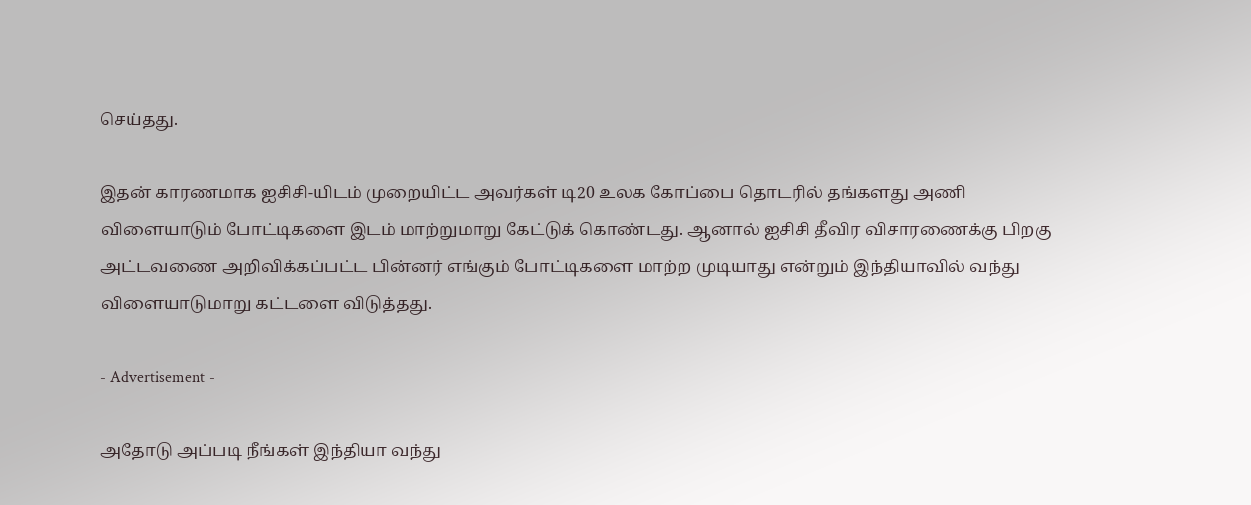செய்தது.

இதன் காரணமாக ஐசிசி-யிடம் முறையிட்ட அவர்கள் டி20 உலக கோப்பை தொடரில் தங்களது அணி விளையாடும் போட்டிகளை இடம் மாற்றுமாறு கேட்டுக் கொண்டது. ஆனால் ஐசிசி தீவிர விசாரணைக்கு பிறகு அட்டவணை அறிவிக்கப்பட்ட பின்னர் எங்கும் போட்டிகளை மாற்ற முடியாது என்றும் இந்தியாவில் வந்து விளையாடுமாறு கட்டளை விடுத்தது.

- Advertisement -

அதோடு அப்படி நீங்கள் இந்தியா வந்து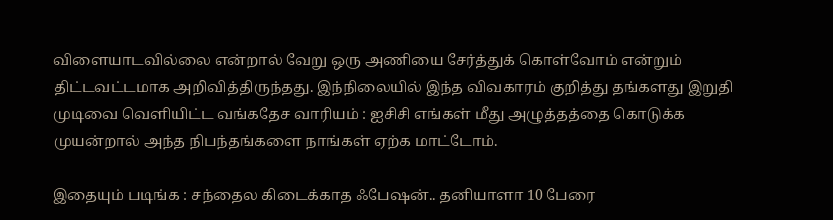விளையாடவில்லை என்றால் வேறு ஒரு அணியை சேர்த்துக் கொள்வோம் என்றும் திட்டவட்டமாக அறிவித்திருந்தது. இந்நிலையில் இந்த விவகாரம் குறித்து தங்களது இறுதி முடிவை வெளியிட்ட வங்கதேச வாரியம் : ஐசிசி எங்கள் மீது அழுத்தத்தை கொடுக்க முயன்றால் அந்த நிபந்தங்களை நாங்கள் ஏற்க மாட்டோம்.

இதையும் படிங்க : சந்தைல கிடைக்காத ஃபேஷன்.. தனியாளா 10 பேரை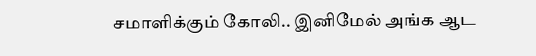சமாளிக்கும் கோலி.. இனிமேல் அங்க ஆட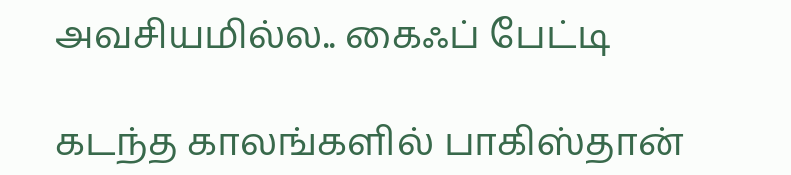அவசியமில்ல.. கைஃப் பேட்டி

கடந்த காலங்களில் பாகிஸ்தான்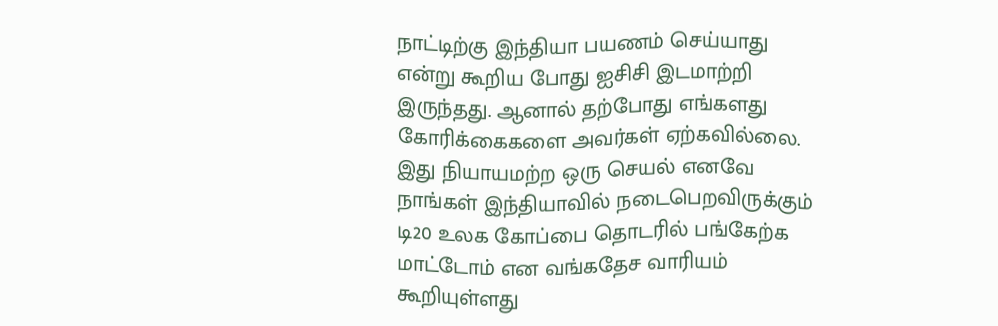நாட்டிற்கு இந்தியா பயணம் செய்யாது என்று கூறிய போது ஐசிசி இடமாற்றி இருந்தது. ஆனால் தற்போது எங்களது கோரிக்கைகளை அவர்கள் ஏற்கவில்லை. இது நியாயமற்ற ஒரு செயல் எனவே நாங்கள் இந்தியாவில் நடைபெறவிருக்கும் டி20 உலக கோப்பை தொடரில் பங்கேற்க மாட்டோம் என வங்கதேச வாரியம் கூறியுள்ளது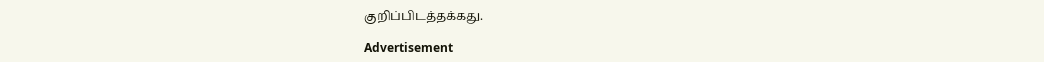குறிப்பிடத்தக்கது.

Advertisement